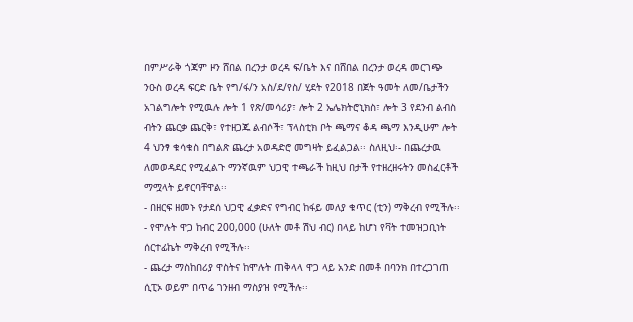በምሥራቅ ጎጃም ዞን ሸበል በረንታ ወረዳ ፍ/ቤት እና በሸበል በረንታ ወረዳ መርገጭ ንዑስ ወረዳ ፍርድ ቤት የግ/ፋ/ን አስ/ደ/የስ/ ሂደት የ2018 በጀት ዓመት ለመ/ቤታችን አገልግሎት የሚዉሉ ሎት 1 የጽ/መሳሪያ፣ ሎት 2 ኤሌክትሮኒክስ፣ ሎት 3 የደንብ ልብስ ብትን ጨርቃ ጨርቅ፣ የተዘጋጁ ልብሶች፣ ፕላስቲክ ቦት ጫማና ቆዳ ጫማ እንዲሁም ሎት 4 ህንፃ ቁሳቁስ በግልጽ ጨረታ አወዳድሮ መግዛት ይፈልጋል፡፡ ስለዚህ፡- በጨረታዉ ለመወዳደር የሚፈልጉ ማንኛዉም ህጋዊ ተጫራች ከዚህ በታች የተዘረዘሩትን መስፈርቶች ማሟላት ይኖርባቸዋል፡፡
- በዘርፍ ዘመኑ የታደሰ ህጋዊ ፈቃድና የግብር ከፋይ መለያ ቁጥር (ቲን) ማቅረብ የሚችሉ፡፡
- የሞሉት ዋጋ ከብር 200,000 (ሁለት መቶ ሽህ ብር) በላይ ከሆነ የቫት ተመዝጋቢነት ሰርተፊኬት ማቅረብ የሚችሉ፡፡
- ጨረታ ማስከበሪያ ዋስትና ከሞሉት ጠቅላላ ዋጋ ላይ አንድ በመቶ በባንክ በተረጋገጠ ሲፒኦ ወይም በጥሬ ገንዘብ ማስያዝ የሚችሉ፡፡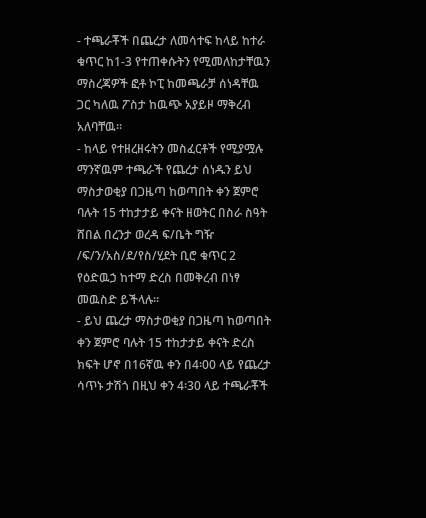- ተጫራቾች በጨረታ ለመሳተፍ ከላይ ከተራ ቁጥር ከ1-3 የተጠቀሱትን የሚመለከታቸዉን ማስረጃዎች ፎቶ ኮፒ ከመጫራቻ ሰነዳቸዉ ጋር ካለዉ ፖስታ ከዉጭ አያይዞ ማቅረብ አለባቸዉ፡፡
- ከላይ የተዘረዘሩትን መስፈርቶች የሚያሟሉ ማንኛዉም ተጫራች የጨረታ ሰነዱን ይህ ማስታወቂያ በጋዜጣ ከወጣበት ቀን ጀምሮ ባሉት 15 ተከታታይ ቀናት ዘወትር በስራ ስዓት ሸበል በረንታ ወረዳ ፍ/ቤት ግዥ /ፍ/ን/አስ/ደ/የስ/ሂደት ቢሮ ቁጥር 2 የዕድዉኃ ከተማ ድረስ በመቅረብ በነፃ መዉስድ ይችላሉ፡፡
- ይህ ጨረታ ማስታወቂያ በጋዜጣ ከወጣበት ቀን ጀምሮ ባሉት 15 ተከታታይ ቀናት ድረስ ክፍት ሆኖ በ16ኛዉ ቀን በ4፡00 ላይ የጨረታ ሳጥኑ ታሽጎ በዚህ ቀን 4፡30 ላይ ተጫራቾች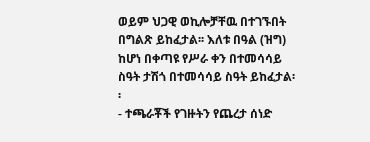ወይም ህጋዊ ወኪሎቻቸዉ በተገኙበት በግልጽ ይከፈታል፡፡ እለቱ በዓል (ዝግ) ከሆነ በቀጣዩ የሥራ ቀን በተመሳሳይ ስዓት ታሽጎ በተመሳሳይ ስዓት ይከፈታል፡፡
- ተጫራቾች የገዙትን የጨረታ ሰነድ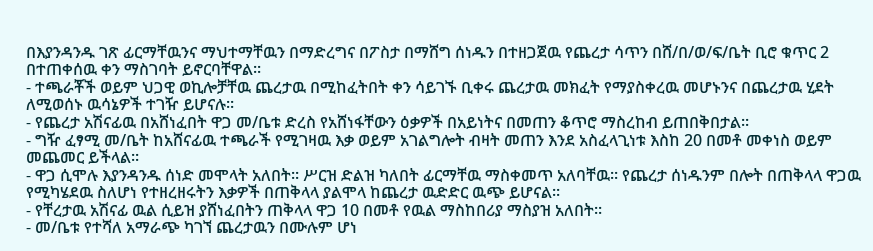በእያንዳንዱ ገጽ ፊርማቸዉንና ማህተማቸዉን በማድረግና በፖስታ በማሸግ ሰነዱን በተዘጋጀዉ የጨረታ ሳጥን በሸ/በ/ወ/ፍ/ቤት ቢሮ ቁጥር 2 በተጠቀሰዉ ቀን ማስገባት ይኖርባቸዋል፡፡
- ተጫራቾች ወይም ህጋዊ ወኪሎቻቸዉ ጨረታዉ በሚከፈትበት ቀን ሳይገኙ ቢቀሩ ጨረታዉ መክፈት የማያስቀረዉ መሆኑንና በጨረታዉ ሂደት ለሚወሰኑ ዉሳኔዎች ተገዥ ይሆናሉ፡፡
- የጨረታ አሽናፊዉ በአሸነፈበት ዋጋ መ/ቤቱ ድረስ የአሸነፋቸውን ዕቃዎች በአይነትና በመጠን ቆጥሮ ማስረከብ ይጠበቅበታል፡፡
- ግዥ ፈፃሚ መ/ቤት ከአሸናፊዉ ተጫራች የሚገዛዉ እቃ ወይም አገልግሎት ብዛት መጠን እንደ አስፈላጊነቱ እስከ 20 በመቶ መቀነስ ወይም መጨመር ይችላል፡፡
- ዋጋ ሲሞሉ እያንዳንዱ ሰነድ መሞላት አለበት፡፡ ሥርዝ ድልዝ ካለበት ፊርማቸዉ ማስቀመጥ አለባቸዉ፡፡ የጨረታ ሰነዱንም በሎት በጠቅላላ ዋጋዉ የሚካሄደዉ ስለሆነ የተዘረዘሩትን እቃዎች በጠቅላላ ያልሞላ ከጨረታ ዉድድር ዉጭ ይሆናል፡፡
- የቸረታዉ አሽናፊ ዉል ሲይዝ ያሸነፈበትን ጠቅላላ ዋጋ 10 በመቶ የዉል ማስከበሪያ ማስያዝ አለበት፡፡
- መ/ቤቱ የተሻለ አማራጭ ካገኘ ጨረታዉን በሙሉም ሆነ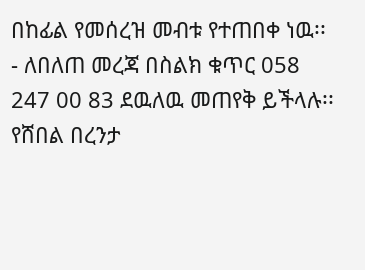በከፊል የመሰረዝ መብቱ የተጠበቀ ነዉ፡፡
- ለበለጠ መረጃ በስልክ ቁጥር 058 247 00 83 ደዉለዉ መጠየቅ ይችላሉ፡፡
የሸበል በረንታ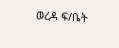ወረዳ ፍ/ቤት